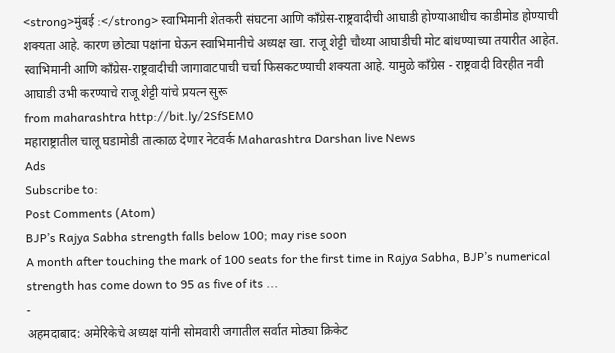<strong>मुंबई :</strong> स्वाभिमानी शेतकरी संघटना आणि काँग्रेस-राष्ट्रवादीची आघाडी होण्याआधीच काडीमोड होण्याची शक्यता आहे. कारण छोट्या पक्षांना घेऊन स्वाभिमानीचे अध्यक्ष खा. राजू शेट्टी चौथ्या आघाडीची मोट बांधण्याच्या तयारीत आहेत. स्वाभिमानी आणि काँग्रेस-राष्ट्रवादीची जागावाटपाची चर्चा फिसकटण्याची शक्यता आहे. यामुळे काँग्रेस - राष्ट्रवादी विरहीत नवी आघाडी उभी करण्याचे राजू शेट्टी यांचे प्रयत्न सुरू
from maharashtra http://bit.ly/2SfSEM0
महाराष्ट्रातील चालू घडामोडी तात्काळ देणार नेटवर्क Maharashtra Darshan live News
Ads
Subscribe to:
Post Comments (Atom)
BJP’s Rajya Sabha strength falls below 100; may rise soon
A month after touching the mark of 100 seats for the first time in Rajya Sabha, BJP’s numerical strength has come down to 95 as five of its ...
-
अहमदाबाद: अमेरिकेचे अध्यक्ष यांनी सोमवारी जगातील सर्वात मोठ्या क्रिकेट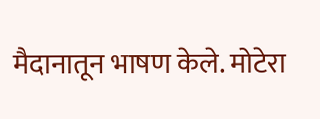मैदानातून भाषण केले. मोटेरा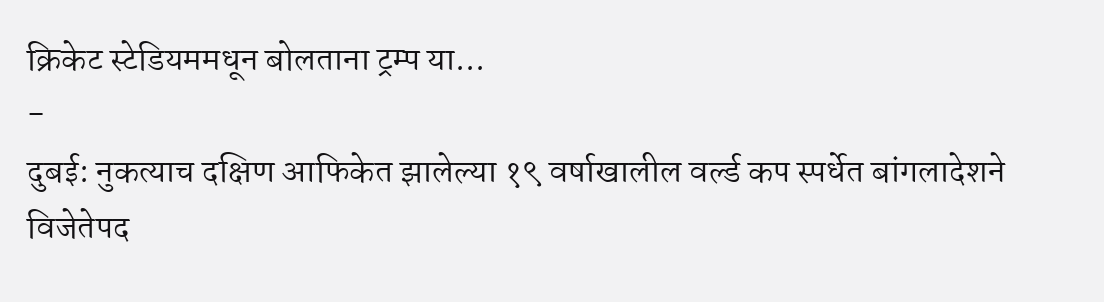क्रिकेट स्टेडियममधून बोलताना ट्रम्प या...
-
दुबई: नुकत्याच दक्षिण आफिकेत झालेल्या १९ वर्षाखालील वर्ल्ड कप स्पर्धेत बांगलादेशने विजेतेपद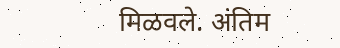मिळवले. अंतिम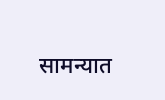सामन्यात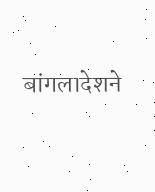बांगलादेशने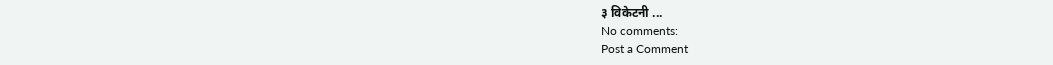३ विकेटनी ...
No comments:
Post a Comment